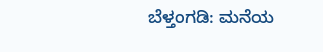ಬೆಳ್ತಂಗಡಿ: ಮನೆಯ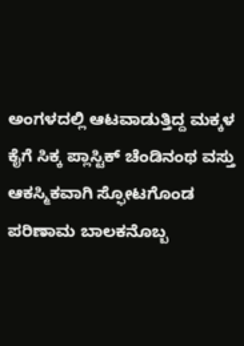ಅಂಗಳದಲ್ಲಿ ಆಟವಾಡುತ್ತಿದ್ದ ಮಕ್ಕಳ ಕೈಗೆ ಸಿಕ್ಕ ಪ್ಲಾಸ್ಟಿಕ್ ಚೆಂಡಿನಂಥ ವಸ್ತು ಆಕಸ್ಮಿಕವಾಗಿ ಸ್ಫೋಟಗೊಂಡ ಪರಿಣಾಮ ಬಾಲಕನೊಬ್ಬ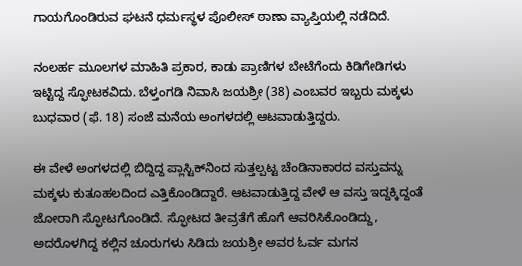ಗಾಯಗೊಂಡಿರುವ ಘಟನೆ ಧರ್ಮಸ್ಥಳ ಪೊಲೀಸ್ ಠಾಣಾ ವ್ಯಾಪ್ತಿಯಲ್ಲಿ ನಡೆದಿದೆ.

ನಂಲರ್ಹ ಮೂಲಗಳ ಮಾಹಿತಿ ಪ್ರಕಾರ, ಕಾಡು ಪ್ರಾಣಿಗಳ ಬೇಟೆಗೆಂದು ಕಿಡಿಗೇಡಿಗಳು ಇಟ್ಟಿದ್ದ ಸ್ಫೋಟಕವಿದು. ಬೆಳ್ತಂಗಡಿ ನಿವಾಸಿ ಜಯಶ್ರೀ (38) ಎಂಬವರ ಇಬ್ಬರು ಮಕ್ಕಳು ಬುಧವಾರ (ಫೆ. 18) ಸಂಜೆ ಮನೆಯ ಅಂಗಳದಲ್ಲಿ ಆಟವಾಡುತ್ತಿದ್ದರು.

ಈ ವೇಳೆ ಅಂಗಳದಲ್ಲಿ ಬಿದ್ದಿದ್ದ ಪ್ಲಾಸ್ಟಿಕ್‌ನಿಂದ ಸುತ್ತಲ್ಪಟ್ಟ ಚೆಂಡಿನಾಕಾರದ ವಸ್ತುವನ್ನು ಮಕ್ಕಳು ಕುತೂಹಲದಿಂದ ಎತ್ತಿಕೊಂಡಿದ್ದಾರೆ. ಆಟವಾಡುತ್ತಿದ್ದ ವೇಳೆ ಆ ವಸ್ತು ಇದ್ದಕ್ಕಿದ್ದಂತೆ ಜೋರಾಗಿ ಸ್ಫೋಟಗೊಂಡಿದೆ. ಸ್ಫೋಟದ ತೀವ್ರತೆಗೆ ಹೊಗೆ ಆವರಿಸಿಕೊಂಡಿದ್ದು, ಅದರೊಳಗಿದ್ದ ಕಲ್ಲಿನ ಚೂರುಗಳು ಸಿಡಿದು ಜಯಶ್ರೀ ಅವರ ಓರ್ವ ಮಗನ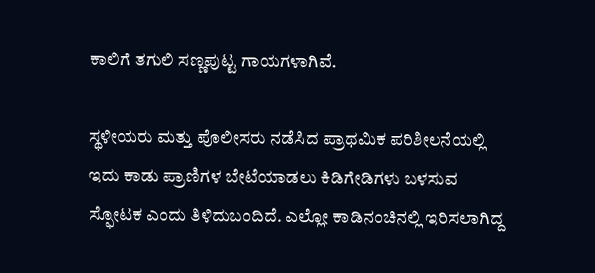ಕಾಲಿಗೆ ತಗುಲಿ ಸಣ್ಣಪುಟ್ಟ ಗಾಯಗಳಾಗಿವೆ.

ಸ್ಥಳೀಯರು ಮತ್ತು ಪೊಲೀಸರು ನಡೆಸಿದ ಪ್ರಾಥಮಿಕ ಪರಿಶೀಲನೆಯಲ್ಲಿ ಇದು ಕಾಡು ಪ್ರಾಣಿಗಳ ಬೇಟೆಯಾಡಲು ಕಿಡಿಗೇಡಿಗಳು ಬಳಸುವ ಸ್ಫೋಟಕ ಎಂದು ತಿಳಿದುಬಂದಿದೆ. ಎಲ್ಲೋ ಕಾಡಿನಂಚಿನಲ್ಲಿ ಇರಿಸಲಾಗಿದ್ದ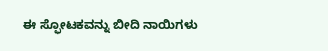ಈ ಸ್ಫೋಟಕವನ್ನು ಬೀದಿ ನಾಯಿಗಳು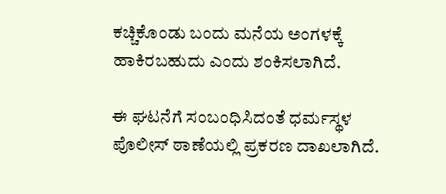ಕಚ್ಚಿಕೊಂಡು ಬಂದು ಮನೆಯ ಅಂಗಳಕ್ಕೆ ಹಾಕಿರಬಹುದು ಎಂದು ಶಂಕಿಸಲಾಗಿದೆ.

ಈ ಘಟನೆಗೆ ಸಂಬಂಧಿಸಿದಂತೆ ಧರ್ಮಸ್ಥಳ ಪೊಲೀಸ್ ಠಾಣೆಯಲ್ಲಿ ಪ್ರಕರಣ ದಾಖಲಾಗಿದೆ.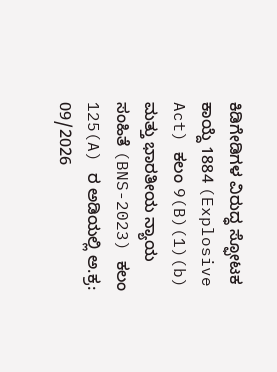ಕಿಡಿಗೇಡಿಗಳ ವಿರುದ್ಧ ಸ್ಫೋಟಕ ಕಾಯ್ದೆ 1884 (Explosive Act) ಕಲಂ 9(B)(1)(b) ಮತ್ತು ಭಾರತೀಯ ನ್ಯಾಯ ಸಂಹಿತೆ (BNS-2023) ಕಲಂ 125(A) ರ ಅಡಿಯಲ್ಲಿ ಅ.ಕ್ರ: 09/2026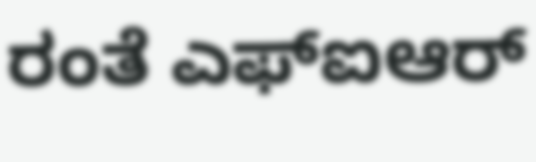ರಂತೆ ಎಫ್‌ಐಆರ್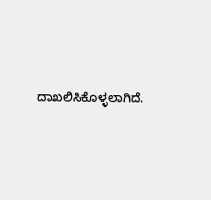ದಾಖಲಿಸಿಕೊಳ್ಳಲಾಗಿದೆ.